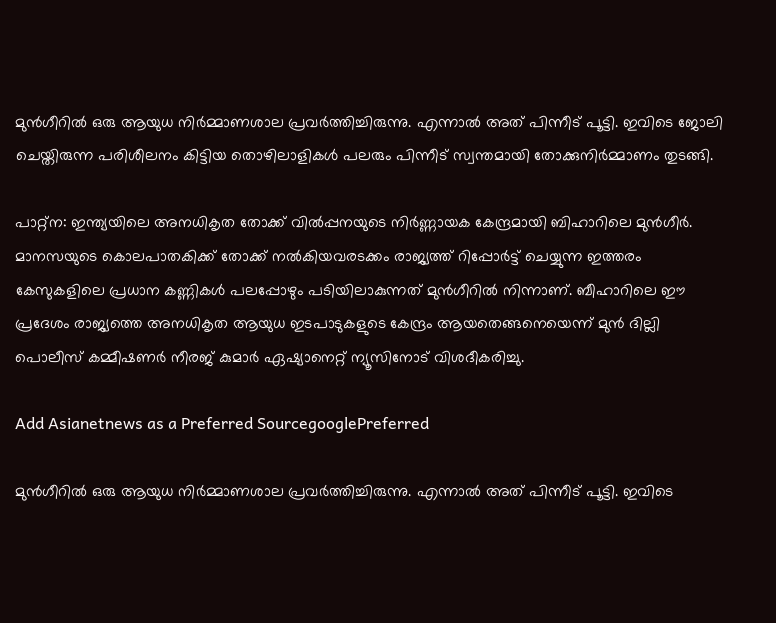മുന്‍ഗീറില്‍ ഒരു ആയുധ നിർമ്മാണശാല പ്രവർത്തിച്ചിരുന്നു. എന്നാല്‍ അത് പിന്നീട് പൂട്ടി. ഇവിടെ ജോലി ചെയ്തിരുന്ന പരിശീലനം കിട്ടിയ തൊഴിലാളികൾ പലരും പിന്നീട് സ്വന്തമായി തോക്കുനി‍ർമ്മാണം തുടങ്ങി.

പാറ്റ്‍ന: ഇന്ത്യയിലെ അനധികൃത തോക്ക് വിൽപ്പനയുടെ നിര്‍ണ്ണായക കേന്ദ്രമായി ബിഹാറിലെ മുന്‍ഗീര്‍. മാനസയുടെ കൊലപാതകിക്ക് തോക്ക് നല്‍കിയവരടക്കം രാജ്യത്ത് റിപ്പോര്‍ട്ട് ചെയ്യുന്ന ഇത്തരം കേസുകളിലെ പ്രധാന കണ്ണികൾ പലപ്പോഴും പടിയിലാകുന്നത് മുന്‍ഗീറില്‍ നിന്നാണ്. ബീഹാറിലെ ഈ പ്രദേശം രാജ്യത്തെ അനധികൃത ആയുധ ഇടപാടുകളുടെ കേന്ദ്രം ആയതെങ്ങനെയെന്ന് മുൻ ദില്ലി പൊലീസ് കമ്മീഷണർ നീരജ് കുമാർ ഏഷ്യാനെറ്റ് ന്യൂസിനോട് വിശദീകരിച്ചു.

Add Asianetnews as a Preferred SourcegooglePreferred

മുന്‍ഗീറില്‍ ഒരു ആയുധ നിർമ്മാണശാല പ്രവർത്തിച്ചിരുന്നു. എന്നാല്‍ അത് പിന്നീട് പൂട്ടി. ഇവിടെ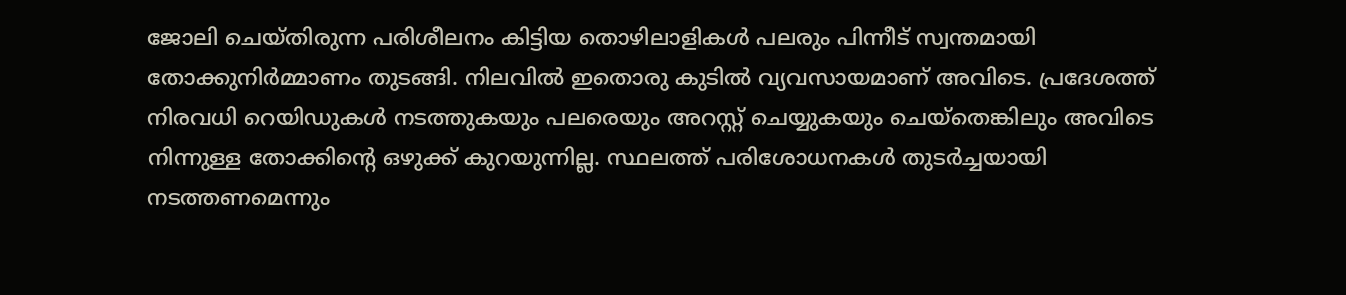ജോലി ചെയ്തിരുന്ന പരിശീലനം കിട്ടിയ തൊഴിലാളികൾ പലരും പിന്നീട് സ്വന്തമായി തോക്കുനി‍ർമ്മാണം തുടങ്ങി. നിലവിൽ ഇതൊരു കുടിൽ വ്യവസായമാണ് അവിടെ. പ്രദേശത്ത് നിരവധി റെയിഡുകൾ നടത്തുകയും പലരെയും അറസ്റ്റ് ചെയ്യുകയും ചെയ്തെങ്കിലും അവിടെ നിന്നുള്ള തോക്കിന്റെ ഒഴുക്ക് കുറയുന്നില്ല. സ്ഥലത്ത് പരിശോധനകൾ തുടർച്ചയായി നടത്തണമെന്നും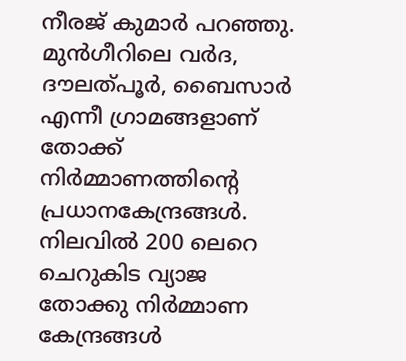നീരജ് കുമാർ പറഞ്ഞു. മുൻഗീറിലെ വർദ, ദൗലത്പൂർ, ബൈസാർ എന്നീ ഗ്രാമങ്ങളാണ് തോക്ക് നി‍ർമ്മാണത്തിന്റെ പ്രധാനകേന്ദ്രങ്ങൾ. നിലവിൽ 200 ലെറെ ചെറുകിട വ്യാജ തോക്കു നിർമ്മാണ കേന്ദ്രങ്ങൾ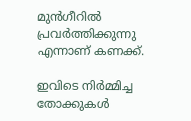മുൻഗീറിൽ പ്രവർത്തിക്കുന്നു എന്നാണ് കണക്ക്.

ഇവിടെ നിർമ്മിച്ച തോക്കുകൾ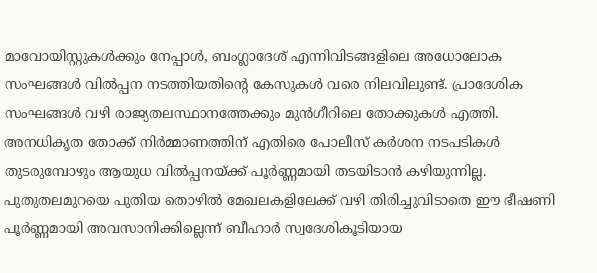മാവോയിസ്റ്റുകൾക്കും നേപ്പാൾ, ബംഗ്ലാദേശ് എന്നിവിടങ്ങളിലെ അധോലോക സംഘങ്ങൾ വിൽപ്പന നടത്തിയതിന്റെ കേസുകൾ വരെ നിലവിലുണ്ട്. പ്രാദേശിക സംഘങ്ങൾ വഴി രാജ്യതലസ്ഥാനത്തേക്കും മുൻഗീറിലെ തോക്കുകൾ എത്തി. അനധികൃത തോക്ക് നിർമ്മാണത്തിന് എതിരെ പോലീസ് കർശന നടപടികൾ തുടരുമ്പോഴും ആയുധ വിൽപ്പനയ്ക്ക് പൂർണ്ണമായി തടയിടാൻ കഴിയുന്നില്ല. പുതുതലമുറയെ പുതിയ തൊഴിൽ മേഖലകളിലേക്ക് വഴി തിരിച്ചുവിടാതെ ഈ ഭീഷണി പൂർണ്ണമായി അവസാനിക്കില്ലെന്ന് ബീഹാർ സ്വദേശികൂടിയായ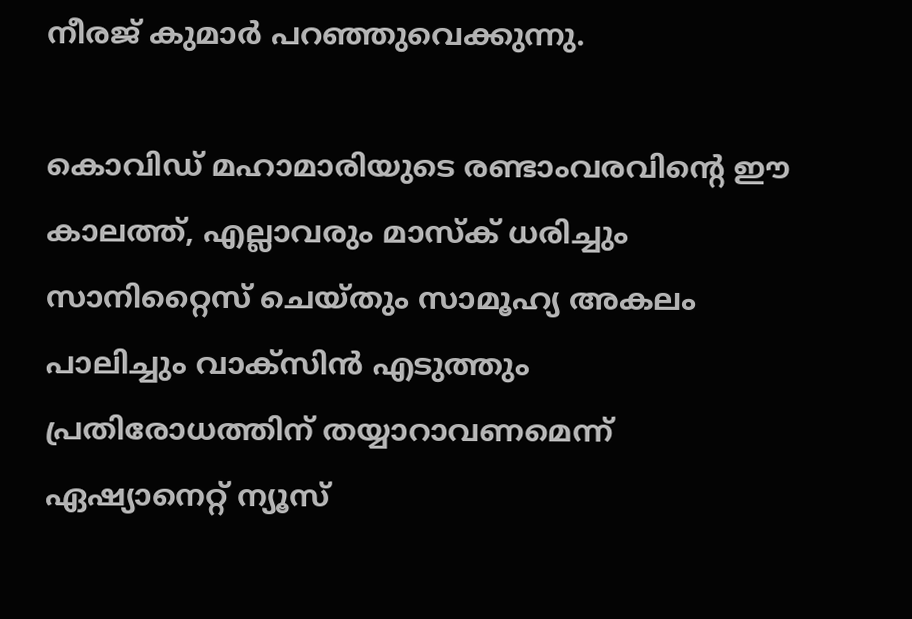നീരജ് കുമാർ പറ‍ഞ്ഞുവെക്കുന്നു.

കൊവിഡ് മഹാമാരിയുടെ രണ്ടാംവരവിന്റെ ഈ കാലത്ത്, എല്ലാവരും മാസ്‌ക് ധരിച്ചും സാനിറ്റൈസ് ചെയ്തും സാമൂഹ്യ അകലം പാലിച്ചും വാക്‌സിന്‍ എടുത്തും പ്രതിരോധത്തിന് തയ്യാറാവണമെന്ന് ഏഷ്യാനെറ്റ് ന്യൂസ്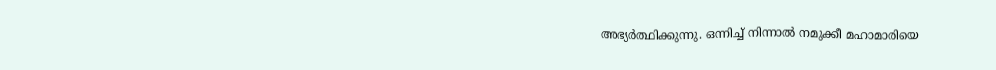അഭ്യര്‍ത്ഥിക്കുന്നു. ഒന്നിച്ച് നിന്നാല്‍ നമുക്കീ മഹാമാരിയെ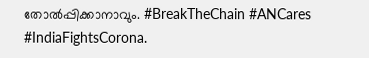തോല്‍പ്പിക്കാനാവും. #BreakTheChain #ANCares #IndiaFightsCorona.